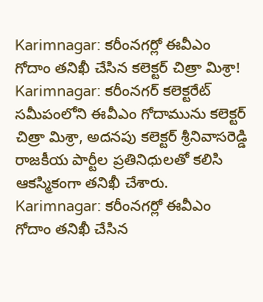Karimnagar: కరీంనగర్లో ఈవీఎం గోదాం తనిఖీ చేసిన కలెక్టర్ చిత్రా మిశ్రా!
Karimnagar: కరీంనగర్ కలెక్టరేట్ సమీపంలోని ఈవీఎం గోదామును కలెక్టర్ చిత్రా మిశ్రా, అదనపు కలెక్టర్ శ్రీనివాసరెడ్డి రాజకీయ పార్టీల ప్రతినిధులతో కలిసి ఆకస్మికంగా తనిఖీ చేశారు.
Karimnagar: కరీంనగర్లో ఈవీఎం గోదాం తనిఖీ చేసిన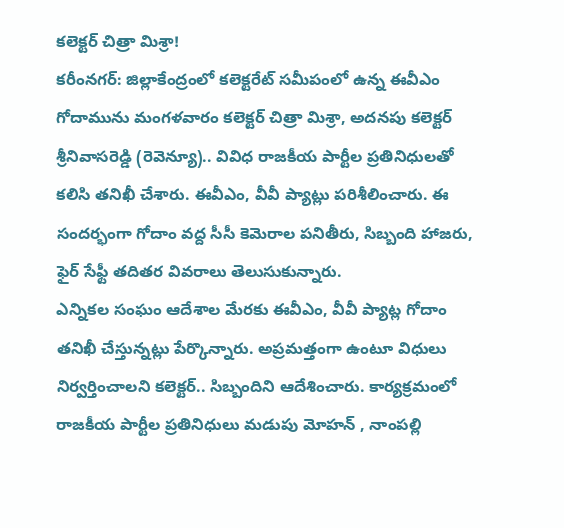కలెక్టర్ చిత్రా మిశ్రా!
కరీంనగర్: జిల్లాకేంద్రంలో కలెక్టరేట్ సమీపంలో ఉన్న ఈవీఎం గోదామును మంగళవారం కలెక్టర్ చిత్రా మిశ్రా, అదనపు కలెక్టర్ శ్రీనివాసరెడ్డి (రెవెన్యూ).. వివిధ రాజకీయ పార్టీల ప్రతినిధులతో కలిసి తనిఖీ చేశారు. ఈవీఎం, వీవీ ప్యాట్లు పరిశీలించారు. ఈ సందర్భంగా గోదాం వద్ద సీసీ కెమెరాల పనితీరు, సిబ్బంది హాజరు, ఫైర్ సేఫ్టీ తదితర వివరాలు తెలుసుకున్నారు.
ఎన్నికల సంఘం ఆదేశాల మేరకు ఈవీఎం, వీవీ ప్యాట్ల గోదాం తనిఖీ చేస్తున్నట్లు పేర్కొన్నారు. అప్రమత్తంగా ఉంటూ విధులు నిర్వర్తించాలని కలెక్టర్.. సిబ్బందిని ఆదేశించారు. కార్యక్రమంలో రాజకీయ పార్టీల ప్రతినిధులు మడుపు మోహన్ , నాంపల్లి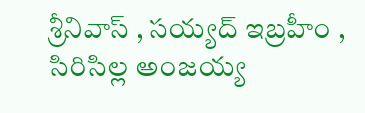శ్రీనివాస్ , సయ్యద్ ఇబ్రహీం , సిరిసిల్ల అంజయ్య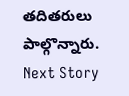తదితరులు పాల్గొన్నారు.
Next Story